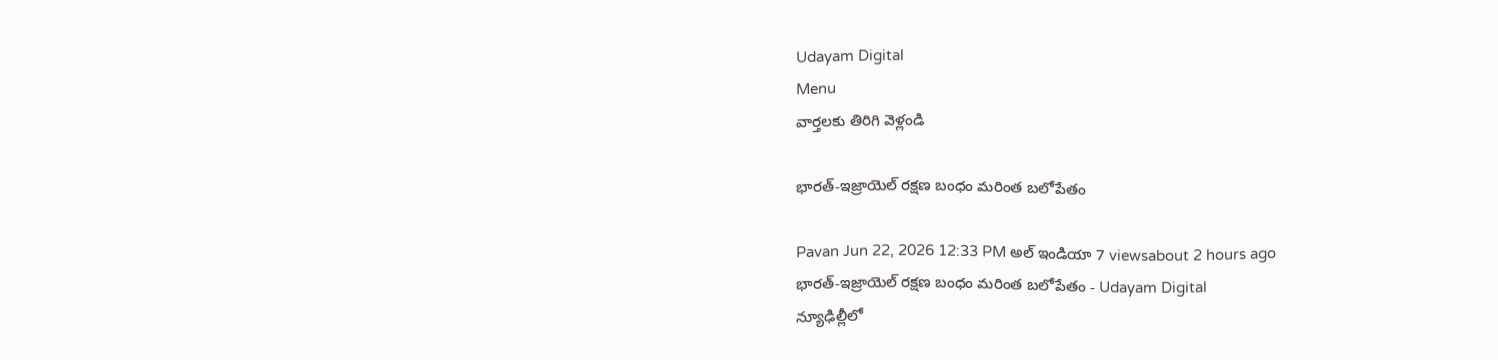Udayam Digital
Menu
వార్తలకు తిరిగి వెళ్లండి

భారత్-ఇజ్రాయెల్ రక్షణ బంధం మరింత బలోపేతం

Pavan Jun 22, 2026 12:33 PM అల్ ఇండియా 7 viewsabout 2 hours ago
భారత్-ఇజ్రాయెల్ రక్షణ బంధం మరింత బలోపేతం - Udayam Digital
న్యూఢిల్లీలో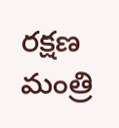రక్షణ మంత్రి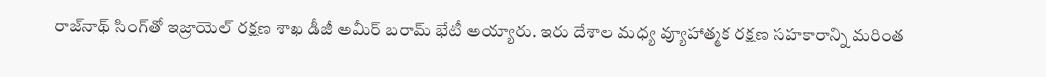రాజ్‌నాథ్‌ సింగ్‌తో ఇజ్రాయెల్ రక్షణ శాఖ డీజీ అమీర్ బరామ్ భేటీ అయ్యారు. ఇరు దేశాల మధ్య వ్యూహాత్మక రక్షణ సహకారాన్ని మరింత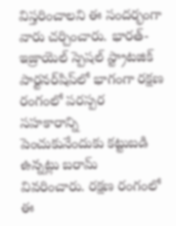విస్తరించాలని ఈ సందర్భంగా వారు చర్చించారు. భారత్-ఇజ్రాయెల్ స్పెషల్ స్ట్రాటజిక్ పార్టనర్‌షిప్‌లో భాగంగా రక్షణ రంగంలో పరస్పర సహకారాన్ని పెంచుకునేందుకు కట్టుబడి ఉన్నట్లు బరామ్ వివరించారు. రక్షణ రంగంలో ఈ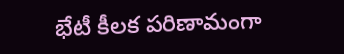భేటీ కీలక పరిణామంగా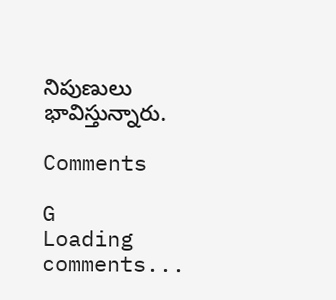నిపుణులు భావిస్తున్నారు.

Comments

G
Loading comments...